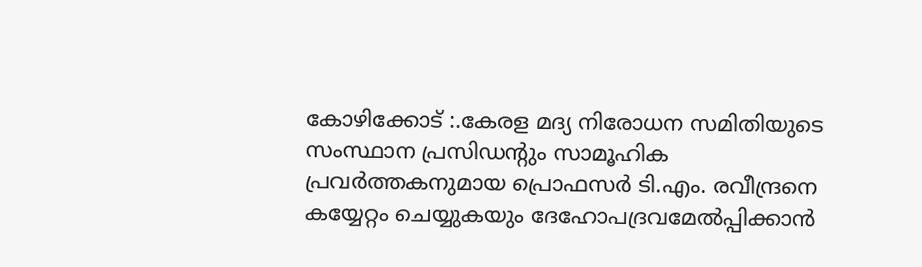കോഴിക്കോട് :.കേരള മദ്യ നിരോധന സമിതിയുടെ സംസ്ഥാന പ്രസിഡൻ്റും സാമൂഹിക പ്രവർത്തകനുമായ പ്രൊഫസർ ടി.എം. രവീന്ദ്രനെ കയ്യേറ്റം ചെയ്യുകയും ദേഹോപദ്രവമേൽപ്പിക്കാൻ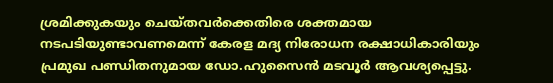ശ്രമിക്കുകയും ചെയ്തവർക്കെതിരെ ശക്തമായ നടപടിയുണ്ടാവണമെന്ന് കേരള മദ്യ നിരോധന രക്ഷാധികാരിയും
പ്രമുഖ പണ്ഡിതനുമായ ഡോ.ഹുസൈൻ മടവൂർ ആവശ്യപ്പെട്ടു.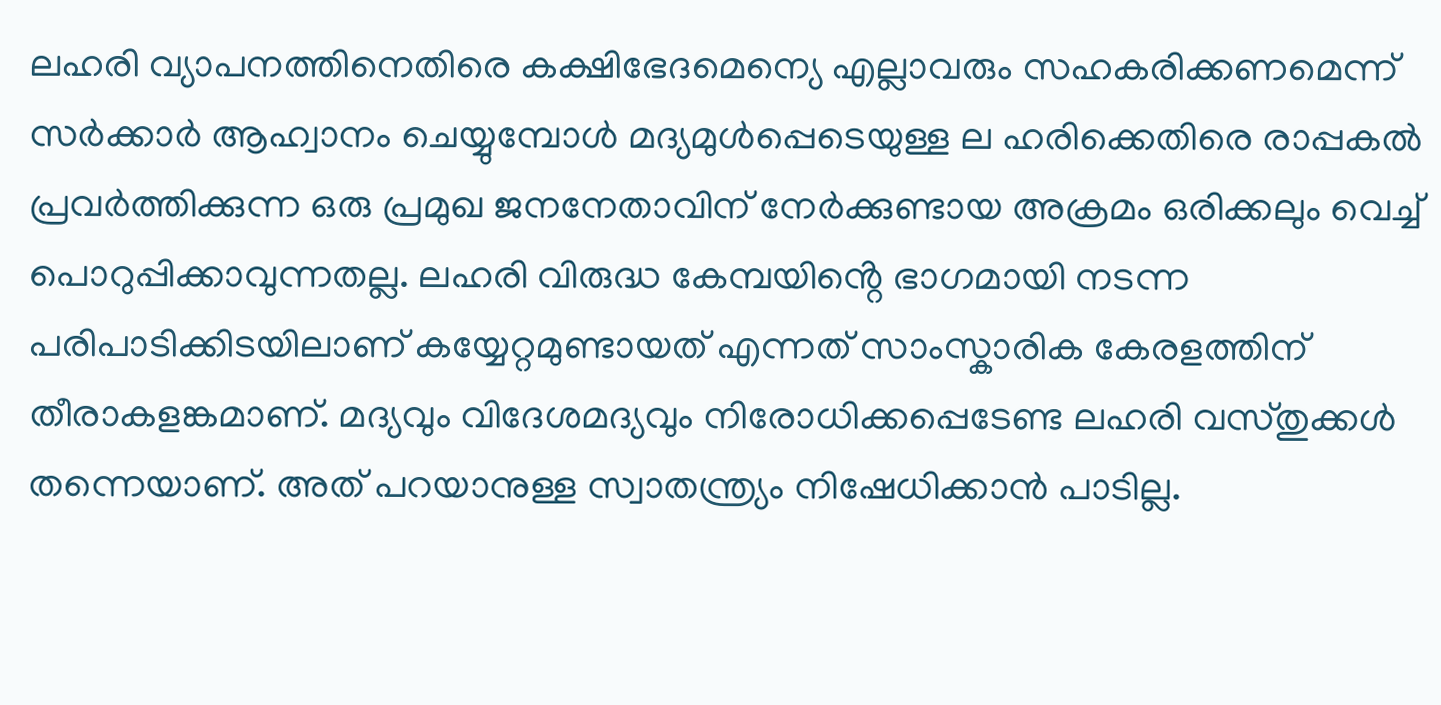ലഹരി വ്യാപനത്തിനെതിരെ കക്ഷിഭേദമെന്യെ എല്ലാവരും സഹകരിക്കണമെന്ന് സർക്കാർ ആഹ്വാനം ചെയ്യുമ്പോൾ മദ്യമുൾപ്പെടെയുള്ള ല ഹരിക്കെതിരെ രാപ്പകൽ പ്രവർത്തിക്കുന്ന ഒരു പ്രമുഖ ജനനേതാവിന് നേർക്കുണ്ടായ അക്രമം ഒരിക്കലും വെച്ച് പൊറുപ്പിക്കാവുന്നതല്ല. ലഹരി വിരുദ്ധ കേമ്പയിൻ്റെ ഭാഗമായി നടന്ന പരിപാടിക്കിടയിലാണ് കയ്യേറ്റമുണ്ടായത് എന്നത് സാംസ്കാരിക കേരളത്തിന് തീരാകളങ്കമാണ്. മദ്യവും വിദേശമദ്യവും നിരോധിക്കപ്പെടേണ്ട ലഹരി വസ്തുക്കൾ തന്നെയാണ്. അത് പറയാനുള്ള സ്വാതന്ത്ര്യം നിഷേധിക്കാൻ പാടില്ല.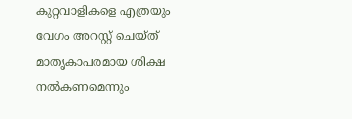കുറ്റവാളികളെ എത്രയും വേഗം അറസ്റ്റ് ചെയ്ത് മാതൃകാപരമായ ശിക്ഷ നൽകണമെന്നും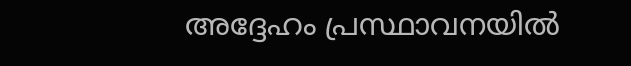അദ്ദേഹം പ്രസ്ഥാവനയിൽ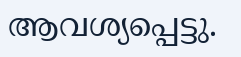ആവശ്യപ്പെട്ടു.